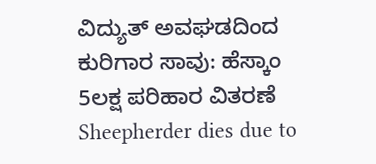ವಿದ್ಯುತ್ ಅವಘಡದಿಂದ ಕುರಿಗಾರ ಸಾವು: ಹೆಸ್ಕಾಂ 5ಲಕ್ಷ ಪರಿಹಾರ ವಿತರಣೆ
Sheepherder dies due to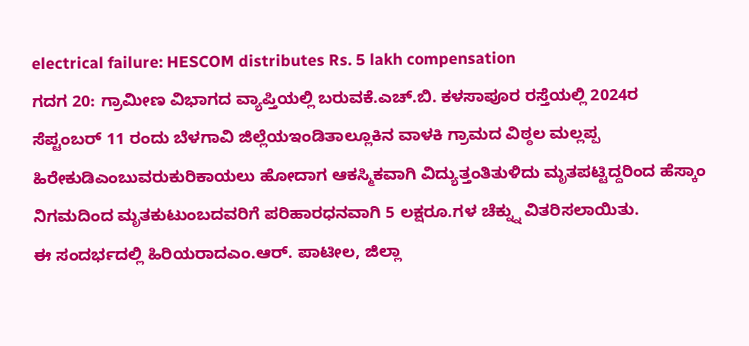electrical failure: HESCOM distributes Rs. 5 lakh compensation
ಗದಗ 20: ಗ್ರಾಮೀಣ ವಿಭಾಗದ ವ್ಯಾಪ್ತಿಯಲ್ಲಿ ಬರುವಕೆ.ಎಚ್.ಬಿ. ಕಳಸಾಪೂರ ರಸ್ತೆಯಲ್ಲಿ 2024ರ ಸೆಪ್ಟಂಬರ್ 11 ರಂದು ಬೆಳಗಾವಿ ಜಿಲ್ಲೆಯಇಂಡಿತಾಲ್ಲೂಕಿನ ವಾಳಕಿ ಗ್ರಾಮದ ವಿಠ್ಠಲ ಮಲ್ಲಪ್ಪ ಹಿರೇಕುಡಿಎಂಬುವರುಕುರಿಕಾಯಲು ಹೋದಾಗ ಆಕಸ್ಮಿಕವಾಗಿ ವಿದ್ಯುತ್ತಂತಿತುಳಿದು ಮೃತಪಟ್ಟಿದ್ದರಿಂದ ಹೆಸ್ಕಾಂ ನಿಗಮದಿಂದ ಮೃತಕುಟುಂಬದವರಿಗೆ ಪರಿಹಾರಧನವಾಗಿ 5 ಲಕ್ಷರೂ.ಗಳ ಚೆಕ್ನ್ನು ವಿತರಿಸಲಾಯಿತು.
ಈ ಸಂದರ್ಭದಲ್ಲಿ ಹಿರಿಯರಾದಎಂ.ಆರ್. ಪಾಟೀಲ, ಜಿಲ್ಲಾ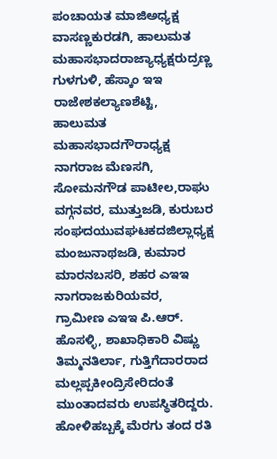ಪಂಚಾಯತ ಮಾಜಿಅಧ್ಯಕ್ಷ ವಾಸಣ್ಣಕುರಡಗಿ, ಹಾಲುಮತ ಮಹಾಸಭಾದರಾಜ್ಯಾಧ್ಯಕ್ಷರುದ್ರಣ್ಣ ಗುಳಗುಳಿ, ಹೆಸ್ಕಾಂ ಇಇ ರಾಜೇಶಕಲ್ಯಾಣಶೆಟ್ಟಿ, ಹಾಲುಮತ ಮಹಾಸಭಾದಗೌರಾಧ್ಯಕ್ಷ ನಾಗರಾಜ ಮೆಣಸಗಿ, ಸೋಮನಗೌಡ ಪಾಟೀಲ,ರಾಘು ವಗ್ಗನವರ, ಮುತ್ತುಜಡಿ, ಕುರುಬರ ಸಂಘದಯುವಘಟಕದಜಿಲ್ಲಾಧ್ಯಕ್ಷ ಮಂಜುನಾಥಜಡಿ, ಕುಮಾರ ಮಾರನಬಸರಿ, ಶಹರ ಎಇಇ ನಾಗರಾಜಕುರಿಯವರ, ಗ್ರಾಮೀಣ ಎಇಇ ಪಿ.ಆರ್. ಹೊಸಳ್ಳಿ, ಶಾಖಾಧಿಕಾರಿ ವಿಷ್ಣು ತಿಮ್ಮನತಿರ್ಲಾ, ಗುತ್ತಿಗೆದಾರರಾದ ಮಲ್ಲಪ್ಪಕೀಂದ್ರಿಸೇರಿದಂತೆ ಮುಂತಾದವರು ಉಪಸ್ಥಿತರಿದ್ದರು.
ಹೋಳಿಹಬ್ಬಕ್ಕೆ ಮೆರಗು ತಂದ ರತಿ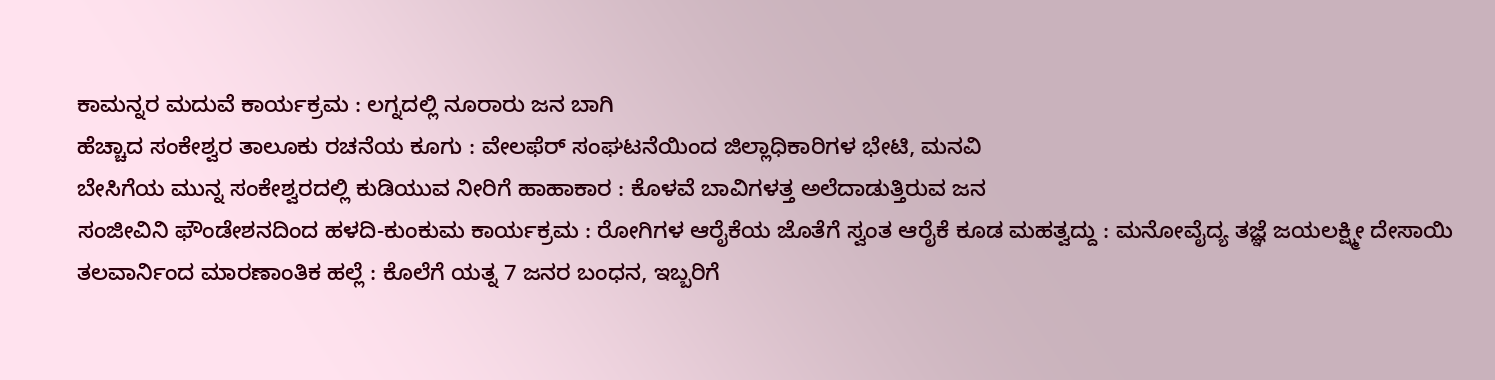ಕಾಮನ್ನರ ಮದುವೆ ಕಾರ್ಯಕ್ರಮ : ಲಗ್ನದಲ್ಲಿ ನೂರಾರು ಜನ ಬಾಗಿ
ಹೆಚ್ಚಾದ ಸಂಕೇಶ್ವರ ತಾಲೂಕು ರಚನೆಯ ಕೂಗು : ವೇಲಫೆರ್ ಸಂಘಟನೆಯಿಂದ ಜಿಲ್ಲಾಧಿಕಾರಿಗಳ ಭೇಟಿ, ಮನವಿ
ಬೇಸಿಗೆಯ ಮುನ್ನ ಸಂಕೇಶ್ವರದಲ್ಲಿ ಕುಡಿಯುವ ನೀರಿಗೆ ಹಾಹಾಕಾರ : ಕೊಳವೆ ಬಾವಿಗಳತ್ತ ಅಲೆದಾಡುತ್ತಿರುವ ಜನ
ಸಂಜೀವಿನಿ ಫೌಂಡೇಶನದಿಂದ ಹಳದಿ-ಕುಂಕುಮ ಕಾರ್ಯಕ್ರಮ : ರೋಗಿಗಳ ಆರೈಕೆಯ ಜೊತೆಗೆ ಸ್ವಂತ ಆರೈಕೆ ಕೂಡ ಮಹತ್ವದ್ದು : ಮನೋವೈದ್ಯ ತಜ್ಞೆ ಜಯಲಕ್ಷ್ಮೀ ದೇಸಾಯಿ
ತಲವಾರ್ನಿಂದ ಮಾರಣಾಂತಿಕ ಹಲ್ಲೆ : ಕೊಲೆಗೆ ಯತ್ನ 7 ಜನರ ಬಂಧನ, ಇಬ್ಬರಿಗೆ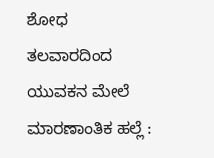ಶೋಧ
ತಲವಾರದಿಂದ ಯುವಕನ ಮೇಲೆ ಮಾರಣಾಂತಿಕ ಹಲ್ಲೆ :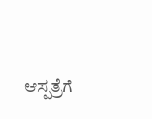ಆಸ್ಪತ್ರೆಗೆ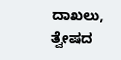ದಾಖಲು, ತ್ವೇಷದ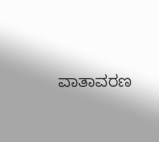ವಾತಾವರಣ